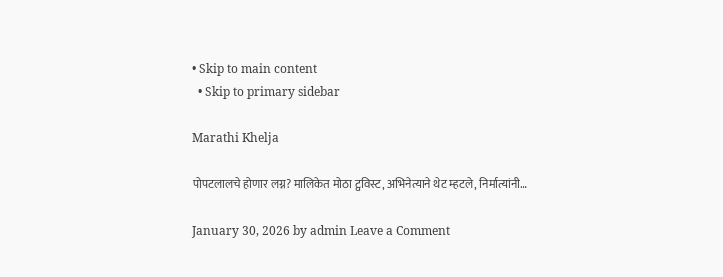• Skip to main content
  • Skip to primary sidebar

Marathi Khelja

पोपटलालचे होणार लग्न? मालिकेत मोठा ट्वविस्ट, अभिनेत्याने थेट म्हटले, निर्मात्यांनी…

January 30, 2026 by admin Leave a Comment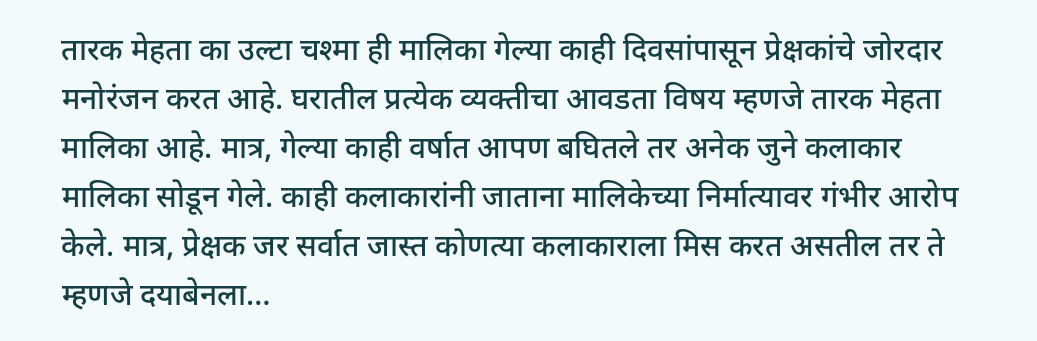तारक मेहता का उल्टा चश्मा ही मालिका गेल्या काही दिवसांपासून प्रेक्षकांचे जोरदार मनोरंजन करत आहे. घरातील प्रत्येक व्यक्तीचा आवडता विषय म्हणजे तारक मेहता मालिका आहे. मात्र, गेल्या काही वर्षात आपण बघितले तर अनेक जुने कलाकार मालिका सोडून गेले. काही कलाकारांनी जाताना मालिकेच्या निर्मात्यावर गंभीर आरोप केले. मात्र, प्रेक्षक जर सर्वात जास्त कोणत्या कलाकाराला मिस करत असतील तर ते म्हणजे दयाबेनला…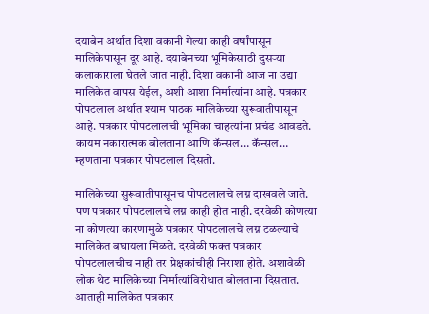दयाबेन अर्थात दिशा वकानी गेल्या काही वर्षांपासून मालिकेपासून दूर आहे. दयाबेनच्या भूमिकेसाठी दुसऱ्या कलाकाराला घेतले जात नाही. दिशा वकानी आज ना उद्या मालिकेत वापस येईल, अशी आशा निर्मात्यांना आहे. पत्रकार पोपटलाल अर्थात श्याम पाठक मालिकेच्या सुरूवातीपासून आहे. पत्रकार पोपटलालची भूमिका चाहत्यांना प्रचंड आवडते. कायम नकारात्मक बोलताना आणि कॅन्सल… कॅन्सल… म्हणताना पत्रकार पोपटलाल दिसतो.

मालिकेच्या सुरूवातीपासूनच पोपटलालचे लग्न दाखवले जाते. पण पत्रकार पोपटलालचे लग्न काही होत नाही. दरवेळी कोणत्या ना कोणत्या कारणामुळे पत्रकार पोपटलालचे लग्न टळल्याचे मालिकेत बघायला मिळते. दरवेळी फक्त पत्रकार पोपटलालचीच नाही तर प्रेक्षकांचीही निराशा होते. अशावेळी लोक थेट मालिकेच्या निर्मात्यांविरोधात बोलताना दिसतात. आताही मालिकेत पत्रकार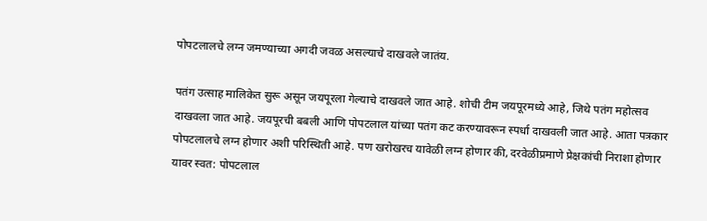पोपटलालचे लग्न जमण्याच्या अगदी जवळ असल्याचे दाखवले जातंय.

पतंग उत्साह मालिकेत सुरू असून जयपूरला गेल्याचे दाखवले जात आहे. शोची टीम जयपूरमध्ये आहे, जिथे पतंग महोत्सव दाखवला जात आहे. जयपूरची बबली आणि पोपटलाल यांच्या पतंग कट करण्यावरून स्पर्धा दाखवली जात आहे. आता पत्रकार पोपटलालचे लग्न होणार अशी परिस्थिती आहे. पण खरोखरच यावेळी लग्न होणार की, दरवेळीप्रमाणे प्रेक्षकांची निराशा होणार यावर स्वत: पोपटलाल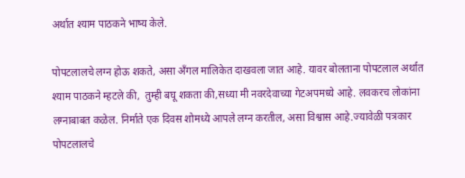अर्थात श्याम पाठकने भाष्य केले.

पोपटलालचे लग्न होऊ शकते, असा ॲंगल मालिकेत दाखवला जात आहे. यावर बोलताना पोपटलाल अर्थात श्याम पाठकने म्हटले की,  तुम्ही बघू शकता की,सध्या मी नवरदेवाच्या गेटअपमध्ये आहे. लवकरच लोकांना लग्नाबाबत कळेल. निर्माते एक दिवस शोमध्ये आपले लग्न करतील, असा विश्वास आहे.ज्यावेळी पत्रकार पोपटलालचे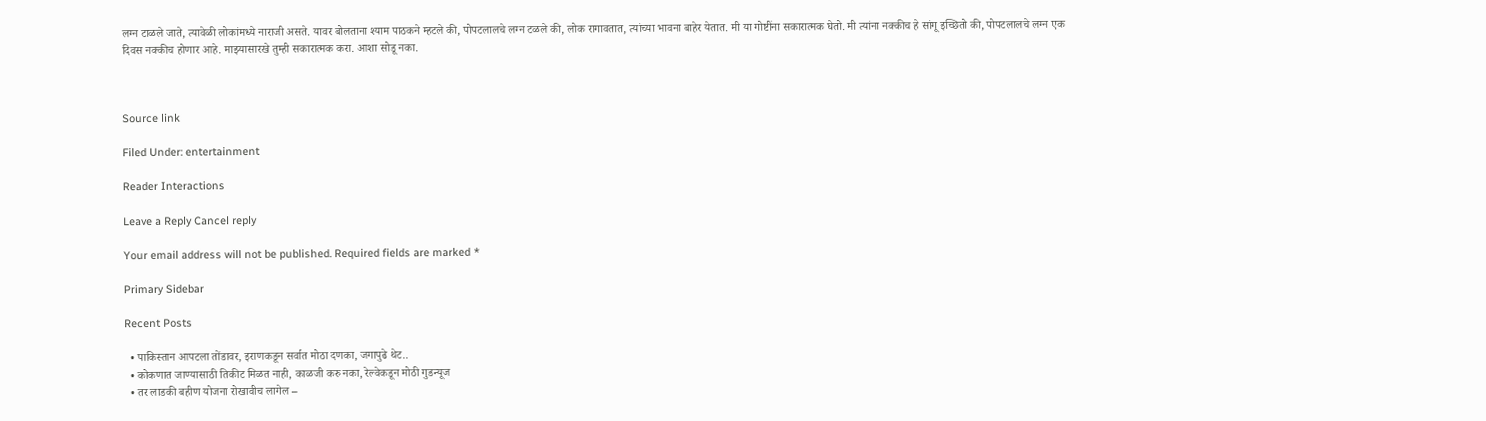लग्न टाळले जाते, त्यावेळी लोकांमध्ये नाराजी असते. यावर बोलताना श्याम पाठकने म्हटले की, पोपटलालचे लग्न टळले की, लोक रागावतात, त्यांच्या भावना बाहेर येतात. मी या गोष्टींना सकारात्मक घेतो. मी त्यांना नक्कीच हे सांगू इच्छितो की, पोपटलालचे लग्न एक दिवस नक्कीच होणार आहे. माझ्यासारखे तुम्ही सकारात्मक करा. आशा सोडू नका.



Source link

Filed Under: entertainment

Reader Interactions

Leave a Reply Cancel reply

Your email address will not be published. Required fields are marked *

Primary Sidebar

Recent Posts

  • पाकिस्तान आपटला तोंडावर, इराणकडून सर्वात मोठा दणका, जगापुढे थेट..
  • कोकणात जाण्यासाठी तिकीट मिळत नाही, काळजी करु नका, रेल्वेकडून मोठी गुडन्यूज
  • तर लाडकी बहीण योजना रोखावीच लागेल –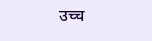उच्च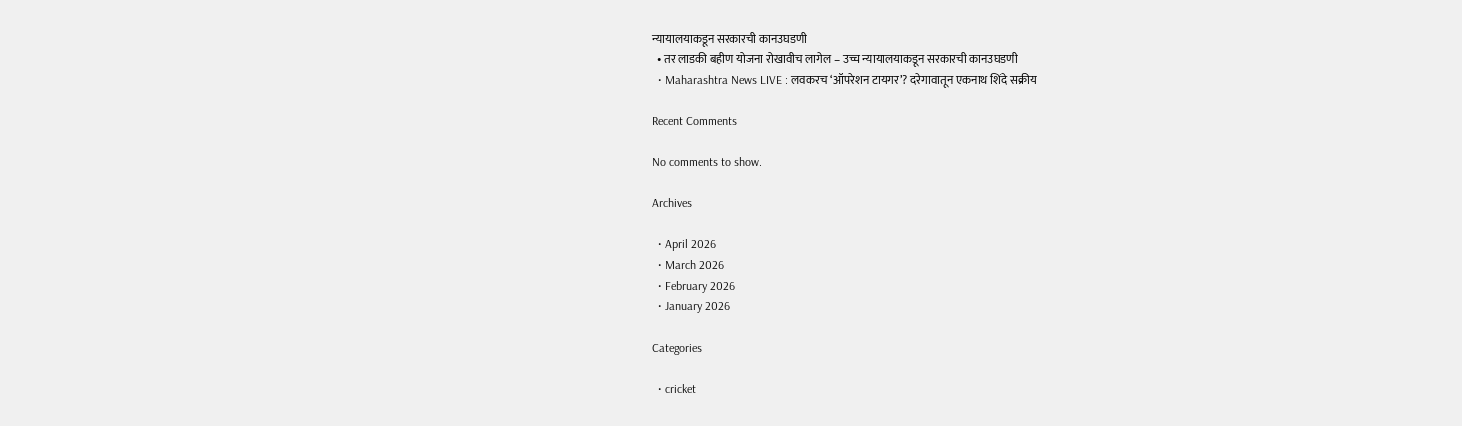न्यायालयाकडून सरकारची कानउघडणी
  • तर लाडकी बहीण योजना रोखावीच लागेल – उच्च न्यायालयाकडून सरकारची कानउघडणी
  • Maharashtra News LIVE : लवकरच ‘ऑपरेशन टायगर’? दरेगावातून एकनाथ शिंदे सक्रीय

Recent Comments

No comments to show.

Archives

  • April 2026
  • March 2026
  • February 2026
  • January 2026

Categories

  • cricket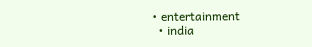• entertainment
  • india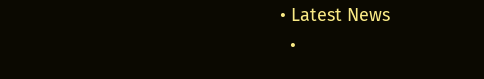• Latest News
  •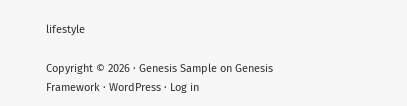lifestyle

Copyright © 2026 · Genesis Sample on Genesis Framework · WordPress · Log in